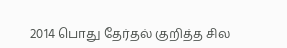2014 பொது தேர்தல் குறித்த சில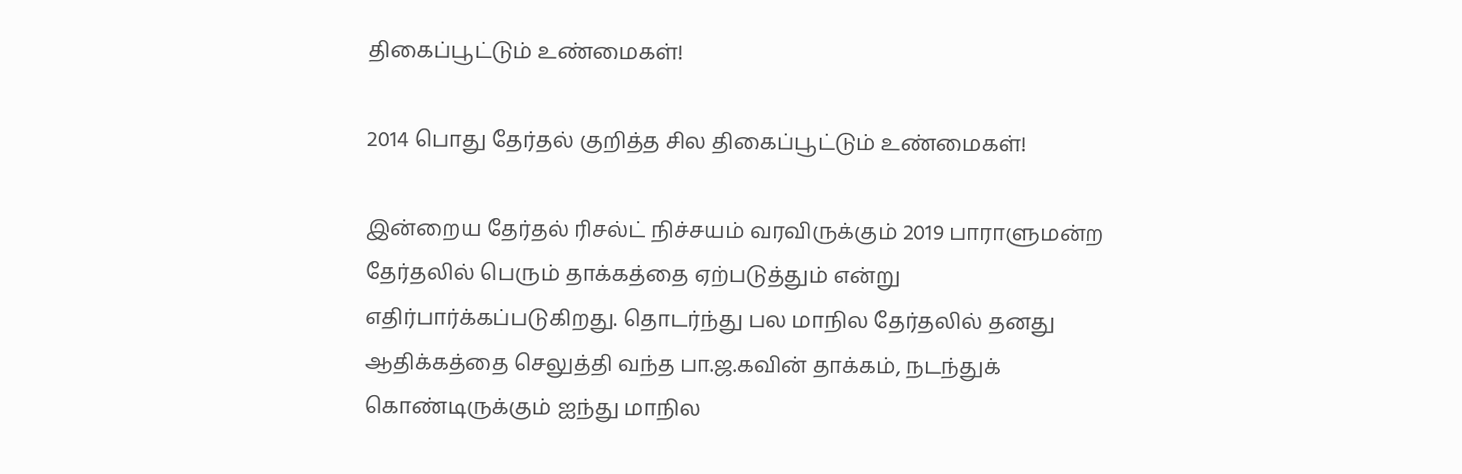திகைப்பூட்டும் உண்மைகள்!

2014 பொது தேர்தல் குறித்த சில திகைப்பூட்டும் உண்மைகள்!

இன்றைய தேர்தல் ரிசல்ட் நிச்சயம் வரவிருக்கும் 2019 பாராளுமன்ற தேர்தலில் பெரும் தாக்கத்தை ஏற்படுத்தும் என்று எதிர்பார்க்கப்படுகிறது. தொடர்ந்து பல மாநில தேர்தலில் தனது ஆதிக்கத்தை செலுத்தி வந்த பா.ஜ.கவின் தாக்கம், நடந்துக் கொண்டிருக்கும் ஐந்து மாநில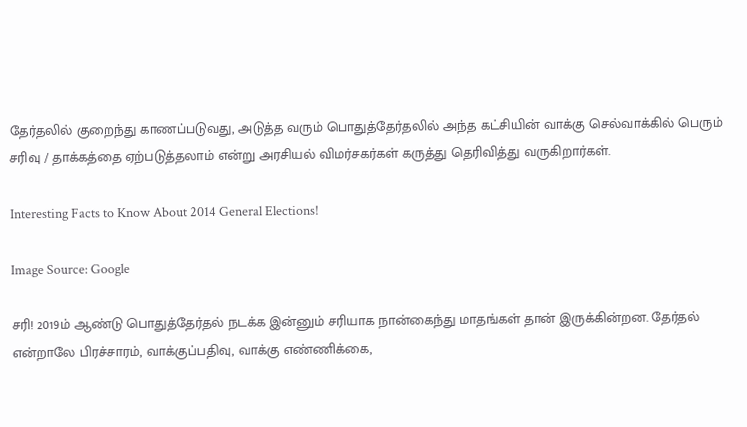தேர்தலில் குறைந்து காணப்படுவது, அடுத்த வரும் பொதுத்தேர்தலில் அந்த கட்சியின் வாக்கு செல்வாக்கில் பெரும் சரிவு / தாக்கத்தை ஏற்படுத்தலாம் என்று அரசியல் விமர்சகர்கள் கருத்து தெரிவித்து வருகிறார்கள்.

Interesting Facts to Know About 2014 General Elections!

Image Source: Google

சரி! 2019ம் ஆண்டு பொதுத்தேர்தல் நடக்க இன்னும் சரியாக நான்கைந்து மாதங்கள் தான் இருக்கின்றன. தேர்தல் என்றாலே பிரச்சாரம், வாக்குப்பதிவு, வாக்கு எண்ணிக்கை,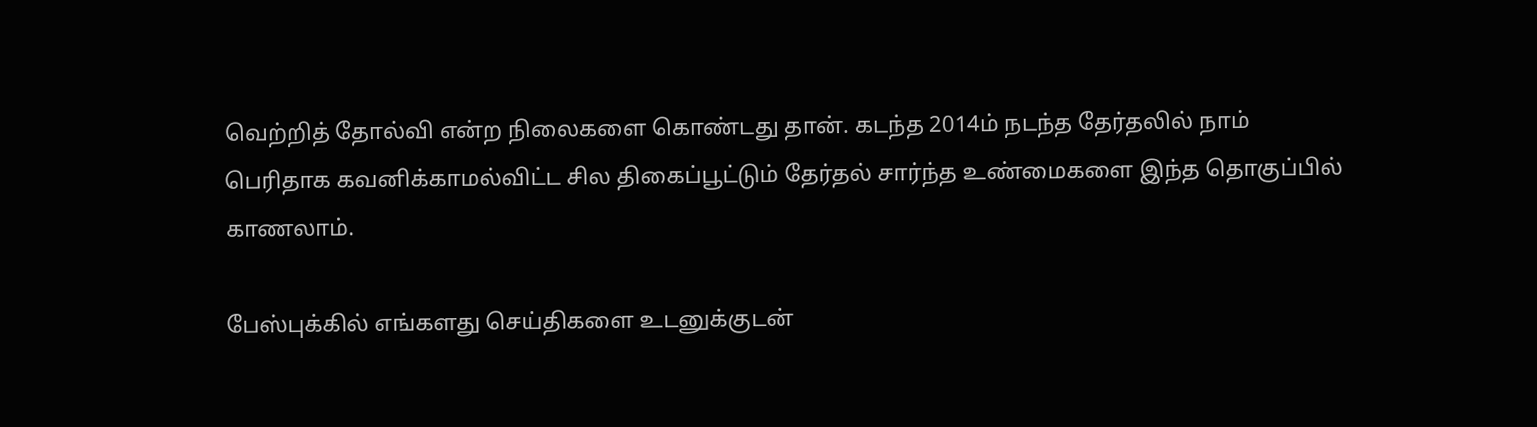வெற்றித் தோல்வி என்ற நிலைகளை கொண்டது தான். கடந்த 2014ம் நடந்த தேர்தலில் நாம் பெரிதாக கவனிக்காமல்விட்ட சில திகைப்பூட்டும் தேர்தல் சார்ந்த உண்மைகளை இந்த தொகுப்பில் காணலாம்.

பேஸ்புக்கில் எங்களது செய்திகளை உடனுக்குடன்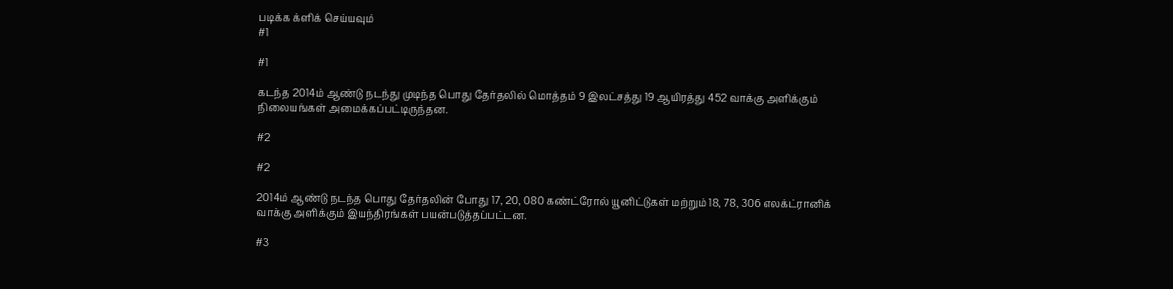படிக்க க்ளிக் செய்யவும்
#1

#1

கடந்த 2014ம் ஆண்டு நடந்து முடிந்த பொது தேர்தலில் மொத்தம் 9 இலட்சத்து 19 ஆயிரத்து 452 வாக்கு அளிக்கும் நிலையங்கள் அமைக்கப்பட்டிருந்தன.

#2

#2

2014ம் ஆண்டு நடந்த பொது தேர்தலின் போது 17, 20, 080 கண்ட்ரோல் யூனிட்டுகள் மற்றும் 18, 78, 306 எலக்ட்ரானிக் வாக்கு அளிக்கும் இயந்திரங்கள் பயன்படுத்தப்பட்டன.

#3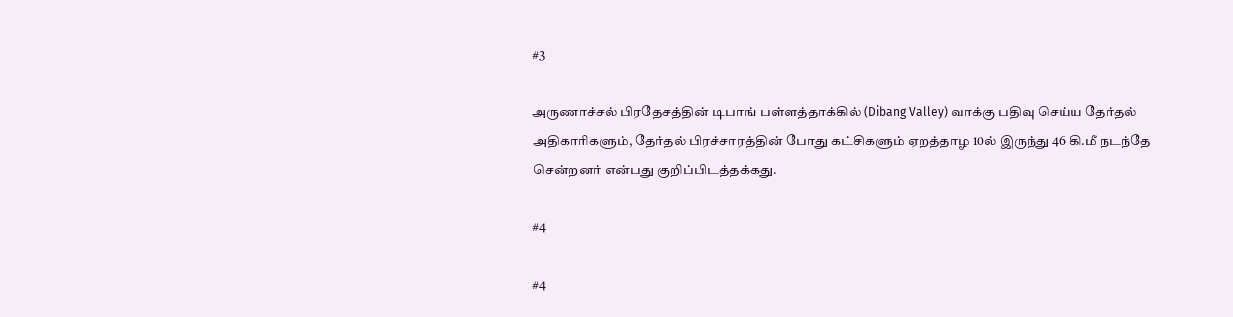#3

அருணாச்சல் பிரதேசத்தின் டிபாங் பள்ளத்தாக்கில் (Dibang Valley) வாக்கு பதிவு செய்ய தேர்தல் அதிகாரிகளும், தேர்தல் பிரச்சாரத்தின் போது கட்சிகளும் ஏறத்தாழ 10ல் இருந்து 46 கி.மீ நடந்தே சென்றனர் என்பது குறிப்பிடத்தக்கது.

#4

#4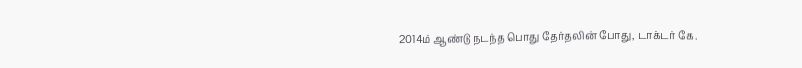2014ம் ஆண்டு நடந்த பொது தேர்தலின் போது, டாக்டர் கே.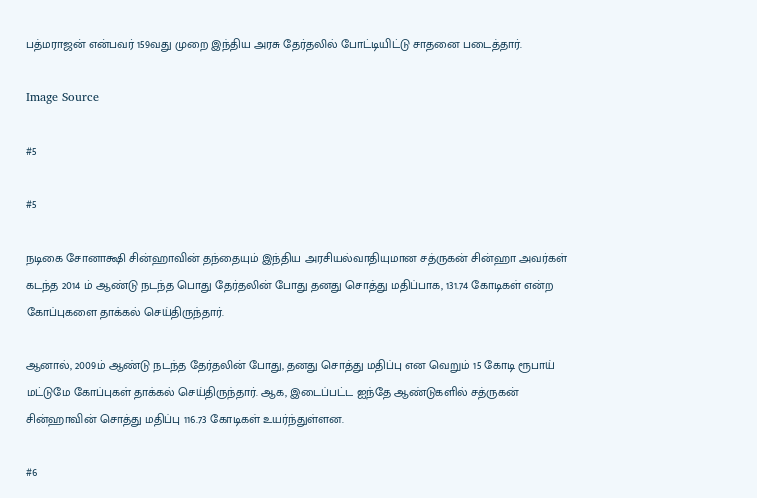பத்மராஜன் என்பவர் 159வது முறை இந்திய அரசு தேர்தலில் போட்டியிட்டு சாதனை படைத்தார்.

Image Source

#5

#5

நடிகை சோனாக்ஷி சின்ஹாவின் தந்தையும் இந்திய அரசியல்வாதியுமான சத்ருகன் சின்ஹா அவர்கள் கடந்த 2014 ம் ஆண்டு நடந்த பொது தேர்தலின் போது தனது சொத்து மதிப்பாக, 131.74 கோடிகள் என்ற கோப்புகளை தாக்கல் செய்திருந்தார்.

ஆனால், 2009ம் ஆண்டு நடந்த தேர்தலின் போது, தனது சொத்து மதிப்பு என வெறும் 15 கோடி ரூபாய் மட்டுமே கோப்புகள் தாக்கல் செய்திருந்தார். ஆக, இடைப்பட்ட ஐந்தே ஆண்டுகளில் சத்ருகன் சின்ஹாவின் சொத்து மதிப்பு 116.73 கோடிகள் உயர்ந்துள்ளன.

#6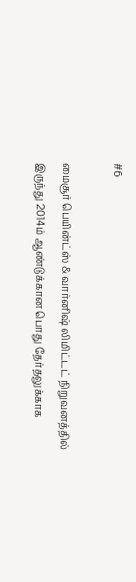#6

மைசூர் பெயின்ட்ஸ் & வார்னிஷ் லிமிட்டட் நிறுவனத்தில் இருந்து 2014ம் ஆண்டுக்கான பொது தேர்தலுக்காக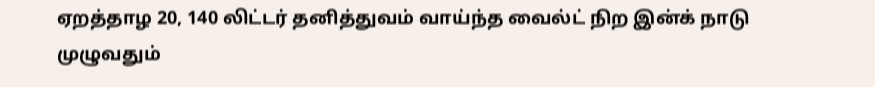ஏறத்தாழ 20, 140 லிட்டர் தனித்துவம் வாய்ந்த வைல்ட் நிற இன்க் நாடு முழுவதும்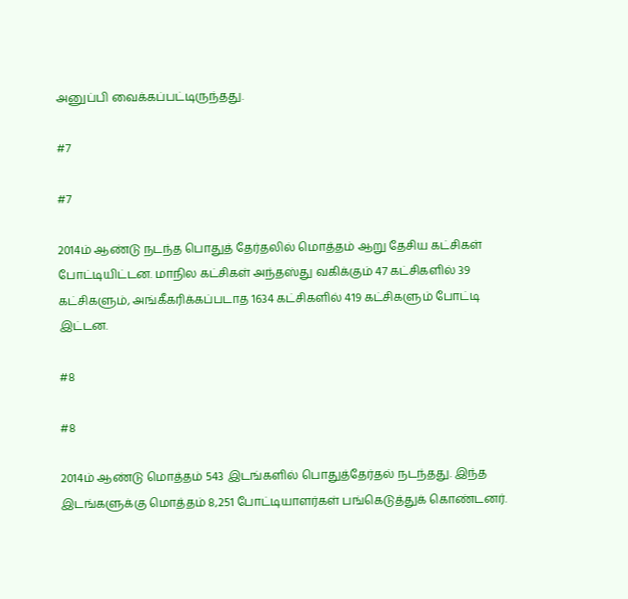அனுப்பி வைக்கப்பட்டிருந்தது.

#7

#7

2014ம் ஆண்டு நடந்த பொதுத் தேர்தலில் மொத்தம் ஆறு தேசிய கட்சிகள் போட்டியிட்டன. மாநில கட்சிகள் அந்தஸ்து வகிக்கும் 47 கட்சிகளில் 39 கட்சிகளும், அங்கீகரிக்கப்படாத 1634 கட்சிகளில் 419 கட்சிகளும் போட்டி இட்டன.

#8

#8

2014ம் ஆண்டு மொத்தம் 543 இடங்களில் பொதுத்தேர்தல் நடந்தது. இந்த இடங்களுக்கு மொத்தம் 8,251 போட்டியாளர்கள் பங்கெடுத்துக் கொண்டனர்.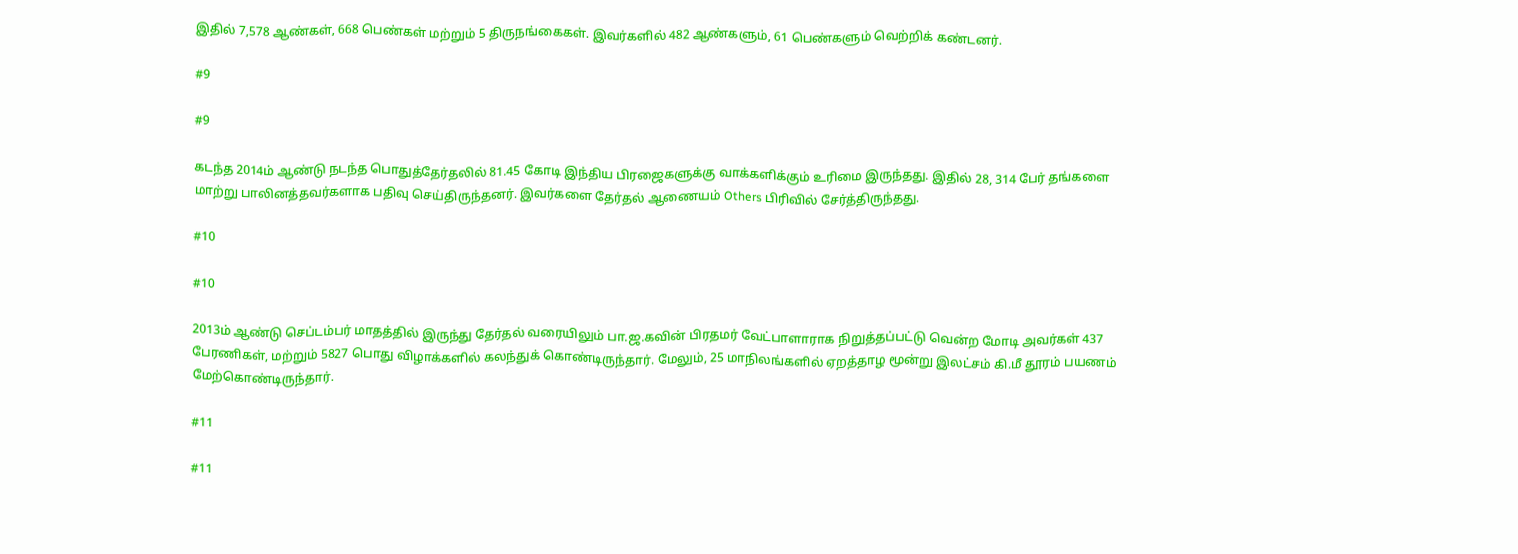இதில் 7,578 ஆண்கள், 668 பெண்கள் மற்றும் 5 திருநங்கைகள். இவர்களில் 482 ஆண்களும், 61 பெண்களும் வெற்றிக் கண்டனர்.

#9

#9

கடந்த 2014ம் ஆண்டு நடந்த பொதுத்தேர்தலில் 81.45 கோடி இந்திய பிரஜைகளுக்கு வாக்களிக்கும் உரிமை இருந்தது. இதில் 28, 314 பேர் தங்களை மாற்று பாலினத்தவர்களாக பதிவு செய்திருந்தனர். இவர்களை தேர்தல் ஆணையம் Others பிரிவில் சேர்த்திருந்தது.

#10

#10

2013ம் ஆண்டு செப்டம்பர் மாதத்தில் இருந்து தேர்தல் வரையிலும் பா.ஜ.கவின் பிரதமர் வேட்பாளாராக நிறுத்தப்பட்டு வென்ற மோடி அவர்கள் 437 பேரணிகள், மற்றும் 5827 பொது விழாக்களில் கலந்துக் கொண்டிருந்தார். மேலும், 25 மாநிலங்களில் ஏறத்தாழ மூன்று இலட்சம் கி.மீ தூரம் பயணம் மேற்கொண்டிருந்தார்.

#11

#11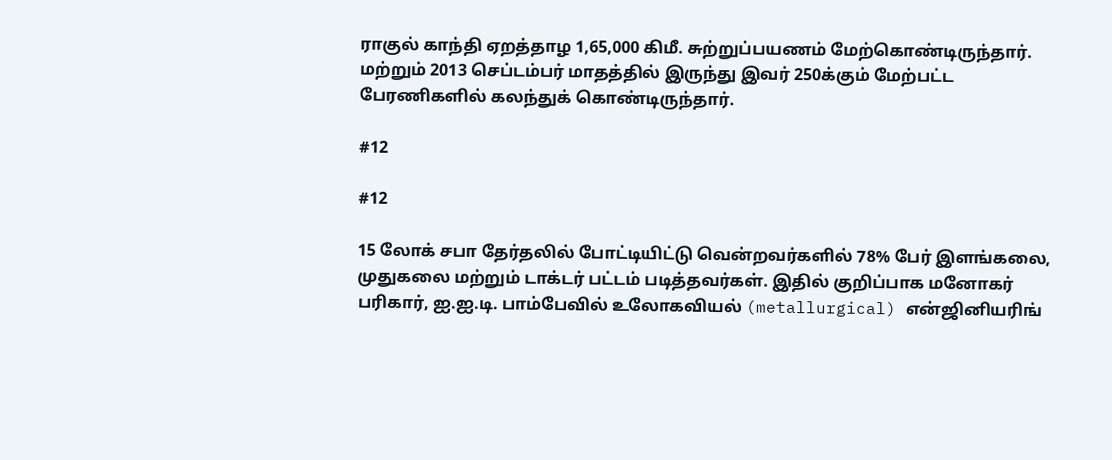ராகுல் காந்தி ஏறத்தாழ 1,65,000 கிமீ. சுற்றுப்பயணம் மேற்கொண்டிருந்தார். மற்றும் 2013 செப்டம்பர் மாதத்தில் இருந்து இவர் 250க்கும் மேற்பட்ட பேரணிகளில் கலந்துக் கொண்டிருந்தார்.

#12

#12

15 லோக் சபா தேர்தலில் போட்டியிட்டு வென்றவர்களில் 78% பேர் இளங்கலை, முதுகலை மற்றும் டாக்டர் பட்டம் படித்தவர்கள். இதில் குறிப்பாக மனோகர் பரிகார், ஐ.ஐ.டி. பாம்பேவில் உலோகவியல் (metallurgical) என்ஜினியரிங்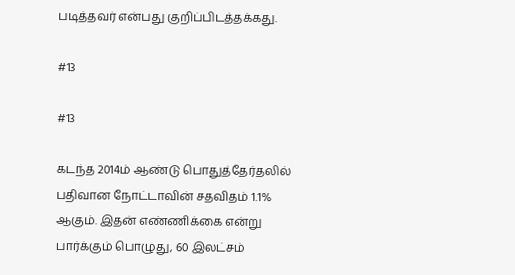படித்தவர் என்பது குறிப்பிடத்தக்கது.

#13

#13

கடந்த 2014ம் ஆண்டு பொதுத்தேர்தலில் பதிவான நோட்டாவின் சதவிதம் 1.1% ஆகும். இதன் எண்ணிக்கை என்று பார்க்கும் பொழுது, 60 இலட்சம்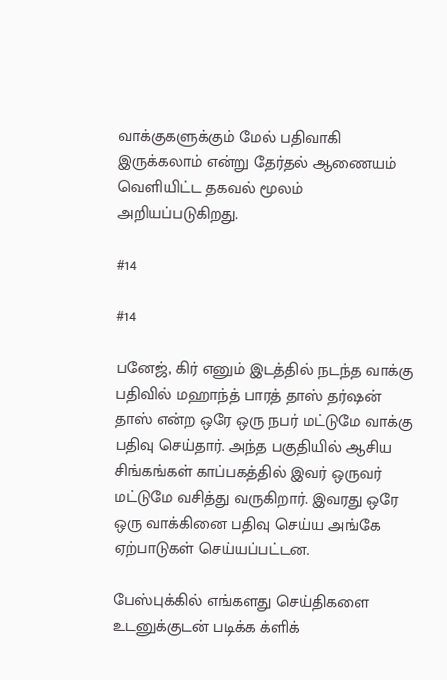வாக்குகளுக்கும் மேல் பதிவாகி இருக்கலாம் என்று தேர்தல் ஆணையம் வெளியிட்ட தகவல் மூலம் அறியப்படுகிறது.

#14

#14

பனேஜ், கிர் எனும் இடத்தில் நடந்த வாக்கு பதிவில் மஹாந்த் பாரத் தாஸ் தர்ஷன் தாஸ் என்ற ஒரே ஒரு நபர் மட்டுமே வாக்கு பதிவு செய்தார். அந்த பகுதியில் ஆசிய சிங்கங்கள் காப்பகத்தில் இவர் ஒருவர் மட்டுமே வசித்து வருகிறார். இவரது ஒரே ஒரு வாக்கினை பதிவு செய்ய அங்கே ஏற்பாடுகள் செய்யப்பட்டன.

பேஸ்புக்கில் எங்களது செய்திகளை உடனுக்குடன் படிக்க க்ளிக்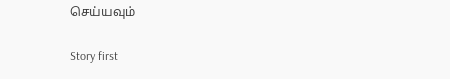செய்யவும்

Story first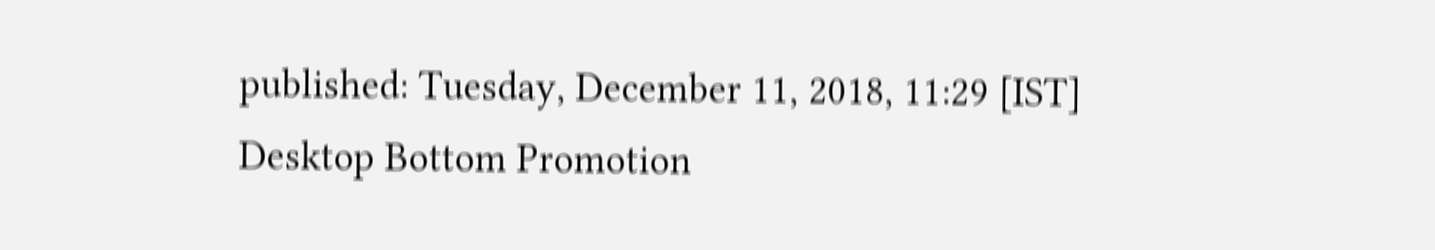published: Tuesday, December 11, 2018, 11:29 [IST]
Desktop Bottom Promotion